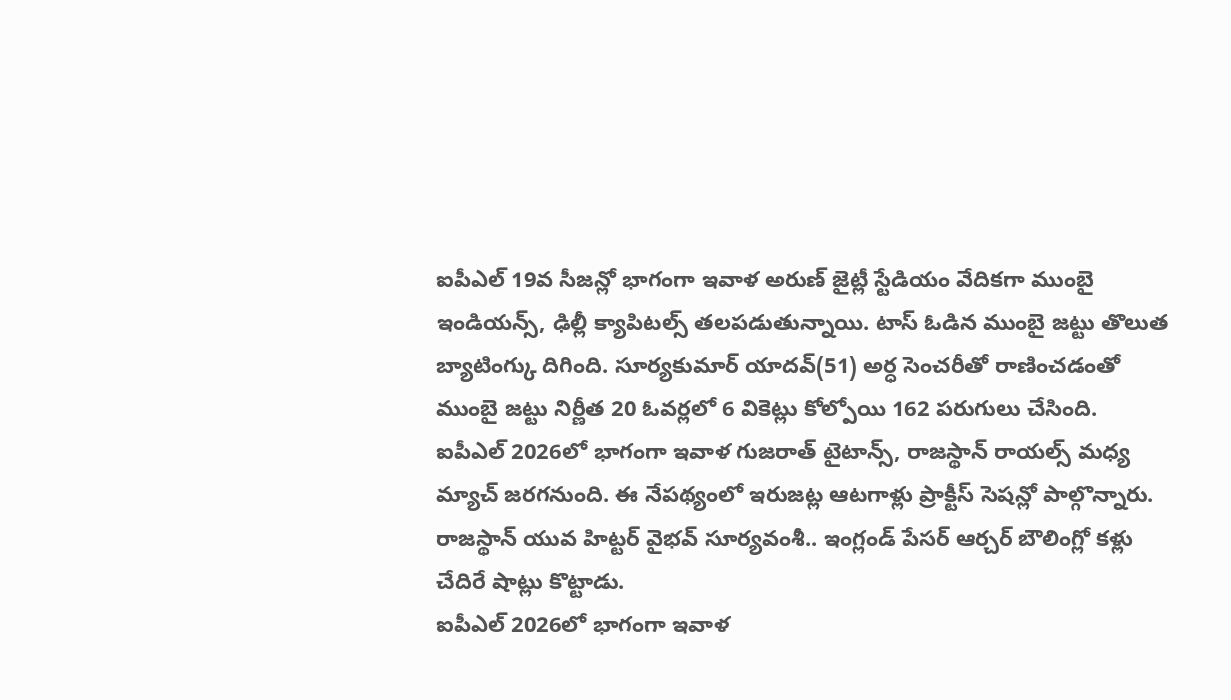ఐపీఎల్ 19వ సీజన్లో భాగంగా ఇవాళ అరుణ్ జైట్లీ స్టేడియం వేదికగా ముంబై ఇండియన్స్, ఢిల్లీ క్యాపిటల్స్ తలపడుతున్నాయి. టాస్ ఓడిన ముంబై జట్టు తొలుత బ్యాటింగ్కు దిగింది. సూర్యకుమార్ యాదవ్(51) అర్ధ సెంచరీతో రాణించడంతో ముంబై జట్టు నిర్ణీత 20 ఓవర్లలో 6 వికెట్లు కోల్పోయి 162 పరుగులు చేసింది.
ఐపీఎల్ 2026లో భాగంగా ఇవాళ గుజరాత్ టైటాన్స్, రాజస్థాన్ రాయల్స్ మధ్య మ్యాచ్ జరగనుంది. ఈ నేపథ్యంలో ఇరుజట్ల ఆటగాళ్లు ప్రాక్టీస్ సెషన్లో పాల్గొన్నారు. రాజస్థాన్ యువ హిట్టర్ వైభవ్ సూర్యవంశీ.. ఇంగ్లండ్ పేసర్ ఆర్చర్ బౌలింగ్లో కళ్లు చేదిరే షాట్లు కొట్టాడు.
ఐపీఎల్ 2026లో భాగంగా ఇవాళ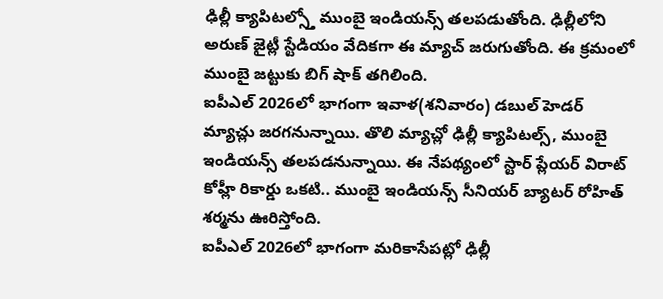ఢిల్లీ క్యాపిటల్స్తో ముంబై ఇండియన్స్ తలపడుతోంది. ఢిల్లీలోని అరుణ్ జైట్లీ స్టేడియం వేదికగా ఈ మ్యాచ్ జరుగుతోంది. ఈ క్రమంలో ముంబై జట్టుకు బిగ్ షాక్ తగిలింది.
ఐపీఎల్ 2026లో భాగంగా ఇవాళ(శనివారం) డబుల్ హెడర్ మ్యాచ్లు జరగనున్నాయి. తొలి మ్యాచ్లో ఢిల్లీ క్యాపిటల్స్, ముంబై ఇండియన్స్ తలపడనున్నాయి. ఈ నేపథ్యంలో స్టార్ ప్లేయర్ విరాట్ కోహ్లీ రికార్డు ఒకటి.. ముంబై ఇండియన్స్ సీనియర్ బ్యాటర్ రోహిత్ శర్మను ఊరిస్తోంది.
ఐపీఎల్ 2026లో భాగంగా మరికాసేపట్లో ఢిల్లీ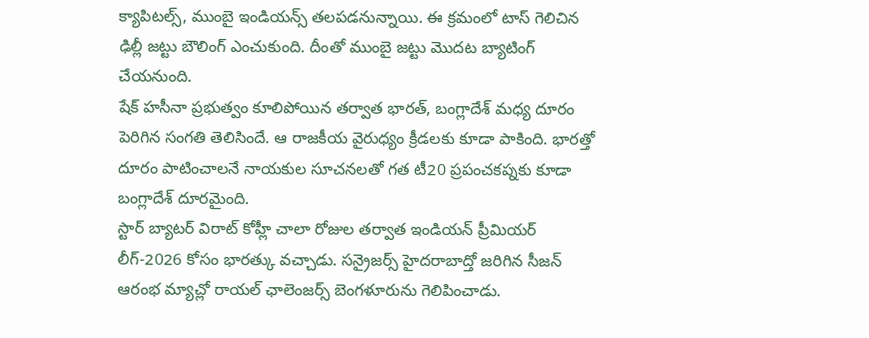క్యాపిటల్స్, ముంబై ఇండియన్స్ తలపడనున్నాయి. ఈ క్రమంలో టాస్ గెలిచిన ఢిల్లీ జట్టు బౌలింగ్ ఎంచుకుంది. దీంతో ముంబై జట్టు మొదట బ్యాటింగ్ చేయనుంది.
షేక్ హసీనా ప్రభుత్వం కూలిపోయిన తర్వాత భారత్, బంగ్లాదేశ్ మధ్య దూరం పెరిగిన సంగతి తెలిసిందే. ఆ రాజకీయ వైరుధ్యం క్రీడలకు కూడా పాకింది. భారత్తో దూరం పాటించాలనే నాయకుల సూచనలతో గత టీ20 ప్రపంచకప్నకు కూడా బంగ్లాదేశ్ దూరమైంది.
స్టార్ బ్యాటర్ విరాట్ కోహ్లీ చాలా రోజుల తర్వాత ఇండియన్ ప్రీమియర్ లీగ్-2026 కోసం భారత్కు వచ్చాడు. సన్రైజర్స్ హైదరాబాద్తో జరిగిన సీజన్ ఆరంభ మ్యాచ్లో రాయల్ ఛాలెంజర్స్ బెంగళూరును గెలిపించాడు.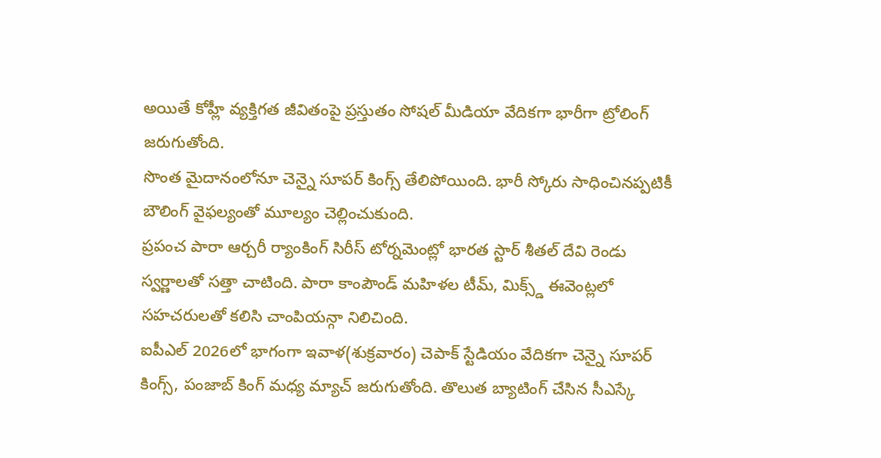అయితే కోహ్లీ వ్యక్తిగత జీవితంపై ప్రస్తుతం సోషల్ మీడియా వేదికగా భారీగా ట్రోలింగ్ జరుగుతోంది.
సొంత మైదానంలోనూ చెన్నై సూపర్ కింగ్స్ తేలిపోయింది. భారీ స్కోరు సాధించినప్పటికీ బౌలింగ్ వైఫల్యంతో మూల్యం చెల్లించుకుంది.
ప్రపంచ పారా ఆర్చరీ ర్యాంకింగ్ సిరీస్ టోర్నమెంట్లో భారత స్టార్ శీతల్ దేవి రెండు స్వర్ణాలతో సత్తా చాటింది. పారా కాంపౌండ్ మహిళల టీమ్, మిక్స్డ్ ఈవెంట్లలో సహచరులతో కలిసి చాంపియన్గా నిలిచింది.
ఐపీఎల్ 2026లో భాగంగా ఇవాళ(శుక్రవారం) చెపాక్ స్టేడియం వేదికగా చెన్నై సూపర్ కింగ్స్, పంజాబ్ కింగ్ మధ్య మ్యాచ్ జరుగుతోంది. తొలుత బ్యాటింగ్ చేసిన సీఎస్కే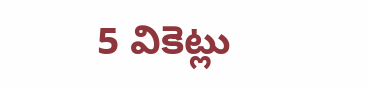5 వికెట్లు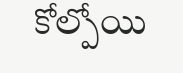కోల్పోయి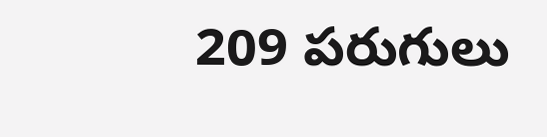209 పరుగులు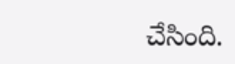చేసింది.